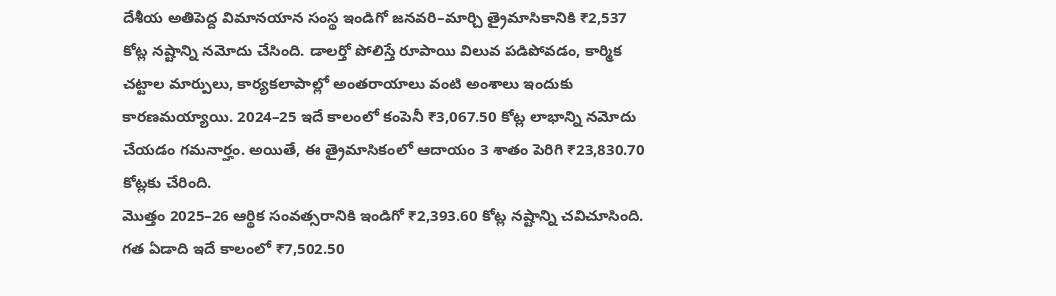దేశీయ అతిపెద్ద విమానయాన సంస్థ ఇండిగో జనవరి–మార్చి త్రైమాసికానికి ₹2,537 కోట్ల నష్టాన్ని నమోదు చేసింది. డాలర్తో పోలిస్తే రూపాయి విలువ పడిపోవడం, కార్మిక చట్టాల మార్పులు, కార్యకలాపాల్లో అంతరాయాలు వంటి అంశాలు ఇందుకు కారణమయ్యాయి. 2024–25 ఇదే కాలంలో కంపెనీ ₹3,067.50 కోట్ల లాభాన్ని నమోదు చేయడం గమనార్హం. అయితే, ఈ త్రైమాసికంలో ఆదాయం 3 శాతం పెరిగి ₹23,830.70 కోట్లకు చేరింది.
మొత్తం 2025–26 ఆర్థిక సంవత్సరానికి ఇండిగో ₹2,393.60 కోట్ల నష్టాన్ని చవిచూసింది. గత ఏడాది ఇదే కాలంలో ₹7,502.50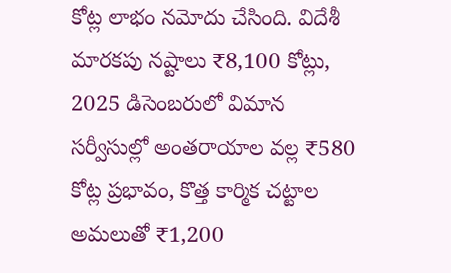కోట్ల లాభం నమోదు చేసింది. విదేశీ మారకపు నష్టాలు ₹8,100 కోట్లు, 2025 డిసెంబరులో విమాన సర్వీసుల్లో అంతరాయాల వల్ల ₹580 కోట్ల ప్రభావం, కొత్త కార్మిక చట్టాల అమలుతో ₹1,200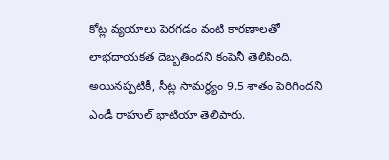కోట్ల వ్యయాలు పెరగడం వంటి కారణాలతో లాభదాయకత దెబ్బతిందని కంపెనీ తెలిపింది. అయినప్పటికీ, సీట్ల సామర్థ్యం 9.5 శాతం పెరిగిందని ఎండీ రాహుల్ భాటియా తెలిపారు.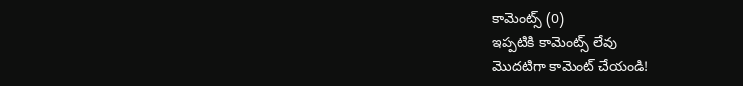కామెంట్స్ (0)
ఇప్పటికి కామెంట్స్ లేవు
మొదటిగా కామెంట్ చేయండి!